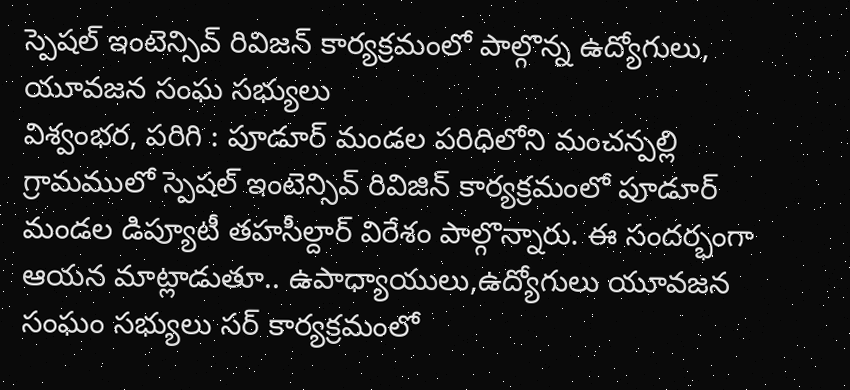స్పెషల్ ఇంటెన్సివ్ రివిజన్ కార్యక్రమంలో పాల్గొన్న ఉద్యోగులు, యూవజన సంఘ సభ్యులు
విశ్వంభర, పరిగి : పూడూర్ మండల పరిధిలోని మంచన్పల్లి గ్రామములో స్పెషల్ ఇంటెన్సివ్ రివిజిన్ కార్యక్రమంలో పూడూర్ మండల డిప్యూటీ తహసీల్దార్ విరేశం పాల్గొన్నారు. ఈ సందర్భంగా ఆయన మాట్లాడుతూ.. ఉపాధ్యాయులు,ఉద్యోగులు యూవజన సంఘం సభ్యులు సర్ కార్యక్రమంలో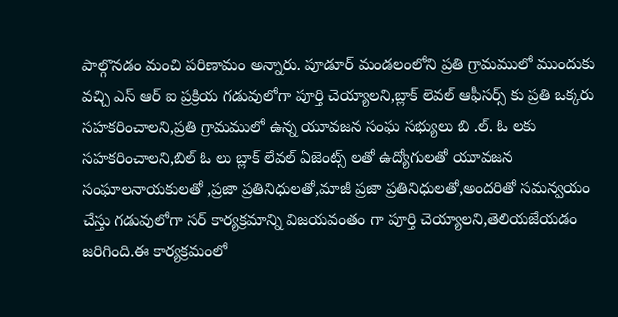పాల్గొనడం మంచి పరిణామం అన్నారు. పూడూర్ మండలంలోని ప్రతి గ్రామములో ముందుకు వచ్చి ఎస్ ఆర్ ఐ ప్రక్రియ గడువులోగా పూర్తి చెయ్యాలని,బ్లాక్ లెవల్ ఆఫీసర్స్ కు ప్రతి ఒక్కరు సహకరించాలని,ప్రతి గ్రామములో ఉన్న యూవజన సంఘ సభ్యులు బి .ల్. ఓ లకు సహకరించాలని,బిల్ ఓ లు బ్లాక్ లేవల్ ఏజెంట్స్ లతో ఉద్యోగులతో యూవజన సంఘాలనాయకులతో ,ప్రజా ప్రతినిధులతో,మాజీ ప్రజా ప్రతినిధులతో,అందరితో సమన్వయం చేస్తు గడువులోగా సర్ కార్యక్రమాన్ని విజయవంతం గా పూర్తి చెయ్యాలని,తెలియజేయడం జరిగింది.ఈ కార్యక్రమంలో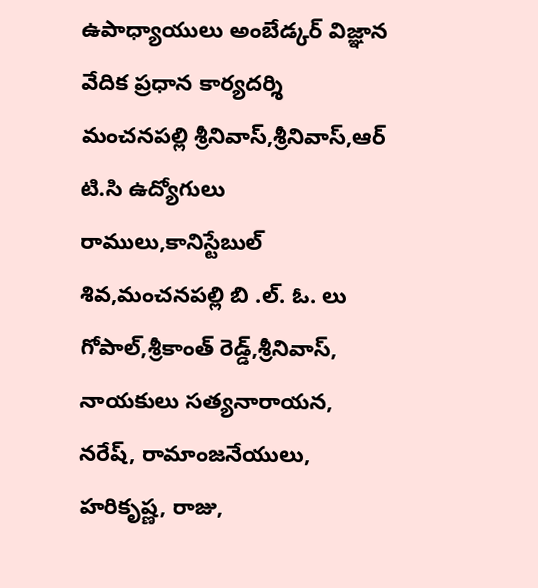ఉపాధ్యాయులు అంబేడ్కర్ విజ్ఞాన వేదిక ప్రధాన కార్యదర్శి మంచనపల్లి శ్రీనివాస్,శ్రీనివాస్,ఆర్ టి.సి ఉద్యోగులు రాములు,కానిస్టేబుల్ శివ,మంచనపల్లి బి .ల్. ఓ. లు గోపాల్,శ్రీకాంత్ రెడ్డ్,శ్రీనివాస్, నాయకులు సత్యనారాయన, నరేష్, రామాంజనేయులు, హరికృష్ణ, రాజు,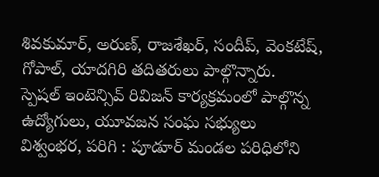శివకుమార్, అరుణ్, రాజశేఖర్, సందీప్, వెంకటేష్, గోపాల్, యాదగిరి తదితరులు పాల్గొన్నారు.
స్పెషల్ ఇంటెన్సివ్ రివిజన్ కార్యక్రమంలో పాల్గొన్న ఉద్యోగులు, యూవజన సంఘ సభ్యులు
విశ్వంభర, పరిగి : పూడూర్ మండల పరిధిలోని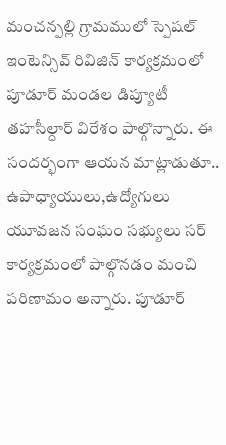మంచన్పల్లి గ్రామములో స్పెషల్ ఇంటెన్సివ్ రివిజిన్ కార్యక్రమంలో పూడూర్ మండల డిప్యూటీ తహసీల్దార్ విరేశం పాల్గొన్నారు. ఈ సందర్భంగా ఆయన మాట్లాడుతూ.. ఉపాధ్యాయులు,ఉద్యోగులు యూవజన సంఘం సభ్యులు సర్ కార్యక్రమంలో పాల్గొనడం మంచి పరిణామం అన్నారు. పూడూర్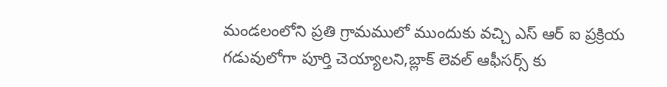మండలంలోని ప్రతి గ్రామములో ముందుకు వచ్చి ఎస్ ఆర్ ఐ ప్రక్రియ గడువులోగా పూర్తి చెయ్యాలని,బ్లాక్ లెవల్ ఆఫీసర్స్ కు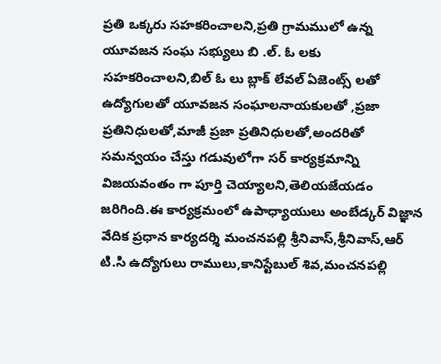ప్రతి ఒక్కరు సహకరించాలని,ప్రతి గ్రామములో ఉన్న యూవజన సంఘ సభ్యులు బి .ల్. ఓ లకు సహకరించాలని,బిల్ ఓ లు బ్లాక్ లేవల్ ఏజెంట్స్ లతో ఉద్యోగులతో యూవజన సంఘాలనాయకులతో ,ప్రజా ప్రతినిధులతో,మాజీ ప్రజా ప్రతినిధులతో,అందరితో సమన్వయం చేస్తు గడువులోగా సర్ కార్యక్రమాన్ని విజయవంతం గా పూర్తి చెయ్యాలని,తెలియజేయడం జరిగింది.ఈ కార్యక్రమంలో ఉపాధ్యాయులు అంబేడ్కర్ విజ్ఞాన వేదిక ప్రధాన కార్యదర్శి మంచనపల్లి శ్రీనివాస్,శ్రీనివాస్,ఆర్ టి.సి ఉద్యోగులు రాములు,కానిస్టేబుల్ శివ,మంచనపల్లి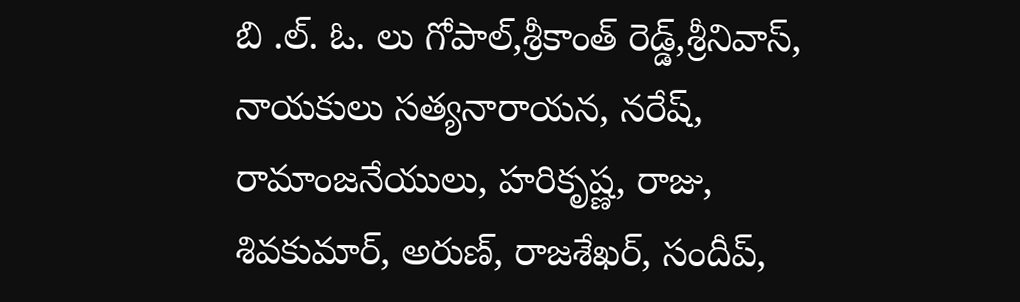బి .ల్. ఓ. లు గోపాల్,శ్రీకాంత్ రెడ్డ్,శ్రీనివాస్, నాయకులు సత్యనారాయన, నరేష్, రామాంజనేయులు, హరికృష్ణ, రాజు, శివకుమార్, అరుణ్, రాజశేఖర్, సందీప్,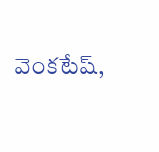వెంకటేష్,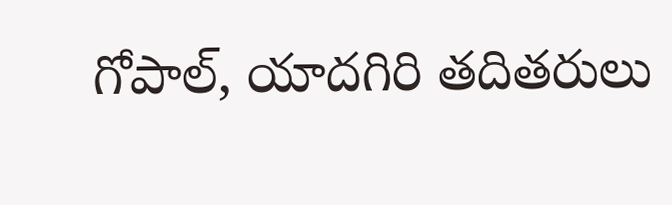గోపాల్, యాదగిరి తదితరులు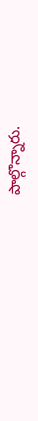పాల్గొన్నారు.